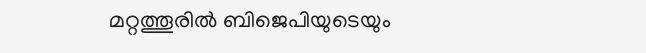മറ്റത്തൂരിൽ ബിജെപിയുടെയും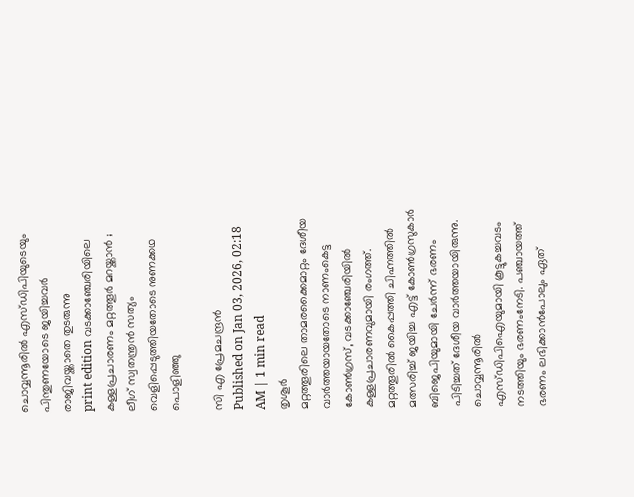ചൊവ്വന്നൂരിൽ എസ്ഡിപിയുടെയും പിന്തുണയോടെ ജയിച്ചവർ രാജിവയ്ക്കാതെ തുടരുന്നു
print edition വടക്കാഞ്ചേരിയിലെ കള്ളപ്രചാരണം മറ്റത്തൂർ മറയ്ക്കാൻ ; ലീഗ് സ്വതന്ത്രൻ സത്യം വെളിപ്പെടുത്തിയതോടെ നുണക്കഥ പൊളിഞ്ഞു

സി എ പ്രേമചന്ദ്രൻ
Published on Jan 03, 2026, 02:18 AM | 1 min read
തൃശൂർ
മറ്റത്തൂരിലെ താമരക്കൈമാറ്റം ദേശീയ വാർത്തയായതോടെ നാണംകെട്ട കോൺഗ്രസ്, വടക്കാഞ്ചേരിയിൽ കള്ളപ്രചാരണവുമായി രംഗത്ത്. മറ്റത്തൂരിൽ കൈപ്പത്തി ചിഹ്നത്തിൽ മത്സരിച്ച് ജയിച്ച എട്ട് കോൺഗ്രസുകാർ ബിജെപിയുമായി ചേർന്ന് ഭരണം പിടിച്ചത് ദേശീയ വാർത്തയായിരുന്നു. ചൊവ്വന്നൂരിൽ എസ്ഡിപിഐയുമായി കൂട്ടുകച്ചവടം നടത്തിയും ഭരണംനേടി. പഞ്ചായത്ത് ഭരണം ലഭിക്കാൻപോലും ഏത്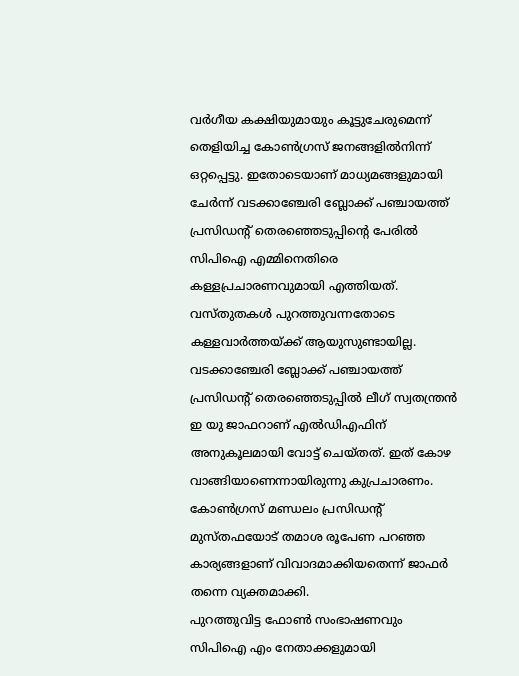വർഗീയ കക്ഷിയുമായും കൂട്ടുചേരുമെന്ന് തെളിയിച്ച കോൺഗ്രസ് ജനങ്ങളിൽനിന്ന് ഒറ്റപ്പെട്ടു. ഇതോടെയാണ് മാധ്യമങ്ങളുമായി ചേർന്ന് വടക്കാഞ്ചേരി ബ്ലോക്ക് പഞ്ചായത്ത് പ്രസിഡന്റ് തെരഞ്ഞെടുപ്പിന്റെ പേരിൽ സിപിഐ എമ്മിനെതിരെ കള്ളപ്രചാരണവുമായി എത്തിയത്. വസ്തുതകൾ പുറത്തുവന്നതോടെ കള്ളവാർത്തയ്ക്ക് ആയുസുണ്ടായില്ല. വടക്കാഞ്ചേരി ബ്ലോക്ക് പഞ്ചായത്ത് പ്രസിഡന്റ് തെരഞ്ഞെടുപ്പിൽ ലീഗ് സ്വതന്ത്രൻ ഇ യു ജാഫറാണ് എൽഡിഎഫിന് അനുകൂലമായി വോട്ട് ചെയ്തത്. ഇത് കോഴ വാങ്ങിയാണെന്നായിരുന്നു കുപ്രചാരണം. കോൺഗ്രസ് മണ്ഡലം പ്രസിഡന്റ് മുസ്തഫയോട് തമാശ രൂപേണ പറഞ്ഞ കാര്യങ്ങളാണ് വിവാദമാക്കിയതെന്ന് ജാഫർ തന്നെ വ്യക്തമാക്കി.
പുറത്തുവിട്ട ഫോൺ സംഭാഷണവും സിപിഐ എം നേതാക്കളുമായി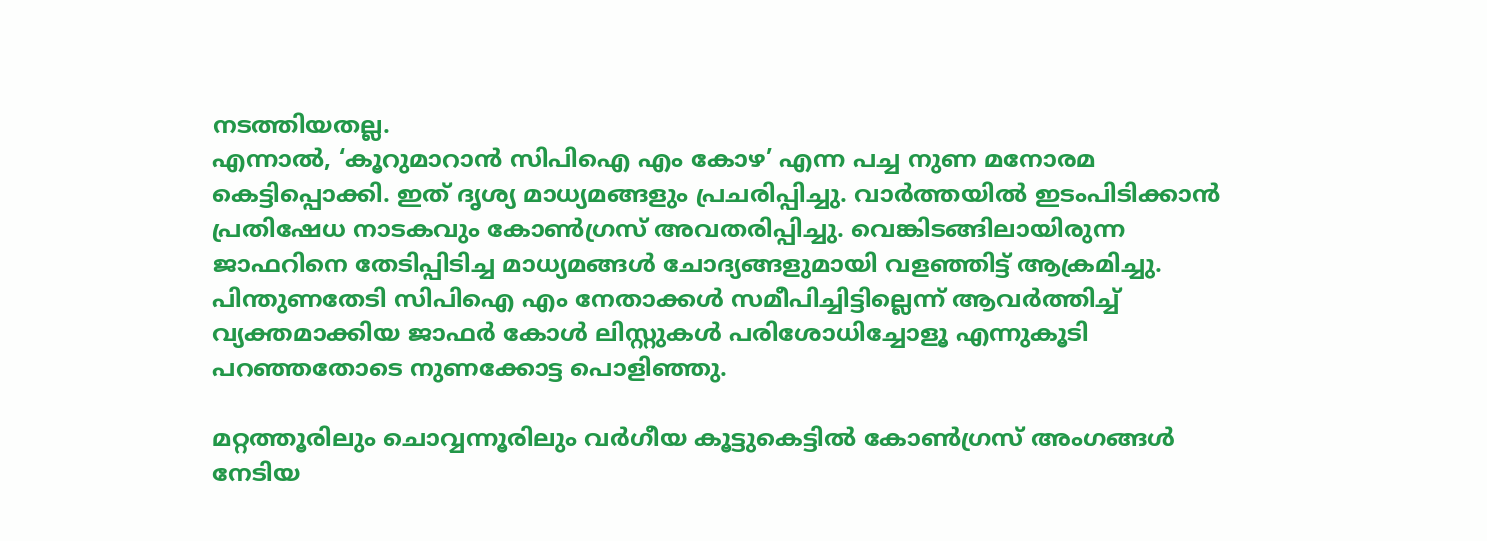നടത്തിയതല്ല.
എന്നാൽ, ‘കൂറുമാറാൻ സിപിഐ എം കോഴ’ എന്ന പച്ച നുണ മനോരമ കെട്ടിപ്പൊക്കി. ഇത് ദൃശ്യ മാധ്യമങ്ങളും പ്രചരിപ്പിച്ചു. വാർത്തയിൽ ഇടംപിടിക്കാൻ പ്രതിഷേധ നാടകവും കോൺഗ്രസ് അവതരിപ്പിച്ചു. വെങ്കിടങ്ങിലായിരുന്ന ജാഫറിനെ തേടിപ്പിടിച്ച മാധ്യമങ്ങൾ ചോദ്യങ്ങളുമായി വളഞ്ഞിട്ട് ആക്രമിച്ചു. പിന്തുണതേടി സിപിഐ എം നേതാക്കൾ സമീപിച്ചിട്ടില്ലെന്ന് ആവർത്തിച്ച് വ്യക്തമാക്കിയ ജാഫർ കോൾ ലിസ്റ്റുകൾ പരിശോധിച്ചോളൂ എന്നുകൂടി പറഞ്ഞതോടെ നുണക്കോട്ട പൊളിഞ്ഞു.

മറ്റത്തൂരിലും ചൊവ്വന്നൂരിലും വർഗീയ കൂട്ടുകെട്ടിൽ കോൺഗ്രസ് അംഗങ്ങൾ നേടിയ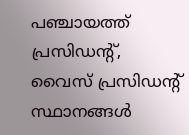പഞ്ചായത്ത് പ്രസിഡന്റ്, വൈസ് പ്രസിഡന്റ് സ്ഥാനങ്ങൾ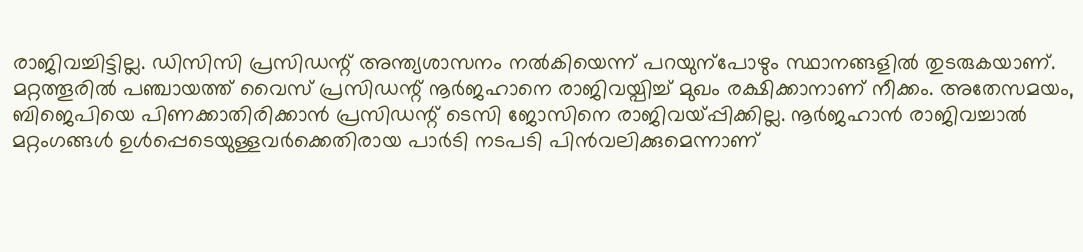രാജിവച്ചിട്ടില്ല. ഡിസിസി പ്രസിഡന്റ് അന്ത്യശാസനം നൽകിയെന്ന് പറയുന്പോഴും സ്ഥാനങ്ങളിൽ തുടരുകയാണ്. മറ്റത്തൂരിൽ പഞ്ചായത്ത് വൈസ് പ്രസിഡന്റ് നൂർജഹാനെ രാജിവയ്പിച്ച് മുഖം രക്ഷിക്കാനാണ് നീക്കം. അതേസമയം, ബിജെപിയെ പിണക്കാതിരിക്കാൻ പ്രസിഡന്റ് ടെസി ജോസിനെ രാജിവയ്പ്പിക്കില്ല. നൂർജഹാൻ രാജിവച്ചാൽ മറ്റംഗങ്ങൾ ഉൾപ്പെടെയുള്ളവർക്കെതിരായ പാർടി നടപടി പിൻവലിക്കുമെന്നാണ്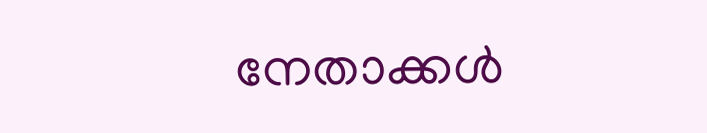നേതാക്കൾ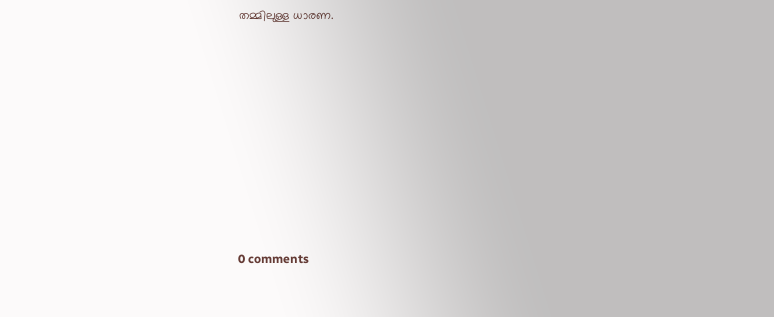തമ്മിലുള്ള ധാരണ.










0 comments